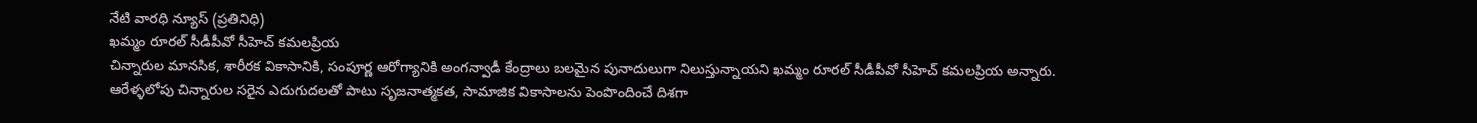నేటి వారధి న్యూస్ (ప్రతినిధి)
ఖమ్మం రూరల్ సీడీపీవో సీహెచ్ కమలప్రియ
చిన్నారుల మానసిక, శారీరక వికాసానికి, సంపూర్ణ ఆరోగ్యానికి అంగన్వాడీ కేంద్రాలు బలమైన పునాదులుగా నిలుస్తున్నాయని ఖమ్మం రూరల్ సీడీపీవో సీహెచ్ కమలప్రియ అన్నారు. ఆరేళ్ళలోపు చిన్నారుల సరైన ఎదుగుదలతో పాటు సృజనాత్మకత, సామాజిక వికాసాలను పెంపొందించే దిశగా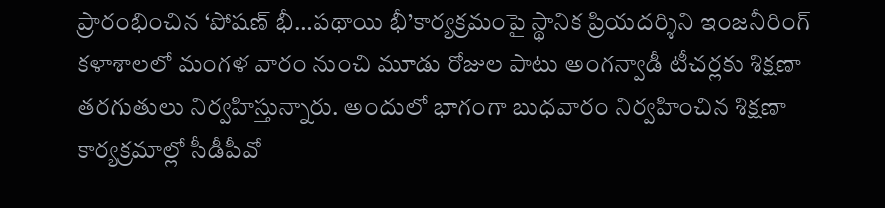ప్రారంభించిన ‘పోషణ్ భీ…పథాయి భీ’కార్యక్రమంపై స్థానిక ప్రియదర్శిని ఇంజనీరింగ్ కళాశాలలో మంగళ వారం నుంచి మూడు రోజుల పాటు అంగన్వాడీ టీచర్లకు శిక్షణా తరగుతులు నిర్వహిస్తున్నారు. అందులో భాగంగా బుధవారం నిర్వహించిన శిక్షణా కార్యక్రమాల్లో సీడీపీవో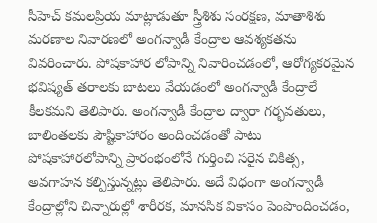సీహెచ్ కమలప్రియ మాట్లాడుతూ స్త్రీశిశు సంరక్షణ, మాతాశిశు మరణాల నివారణలో అంగన్వాడీ కేంద్రాల ఆవశ్యకతను వివరించారు. పోషకాహార లోపాన్ని నివారించడంలో, ఆరోగ్యకరమైన భవిష్యత్ తరాలకు బాటలు వేయడంలో అంగన్వాడీ కేంద్రాలే కీలకమని తెలిపారు. అంగన్వాడీ కేంద్రాల ద్వారా గర్భవతులు, బాలింతలకు పౌష్టికాహారం అందించడంతో పాటు పోషకాహారలోపాన్ని ప్రారంభంలోనే గుర్తించి సరైన చికిత్స, అవగాహన కల్పిస్తున్నట్లు తెలిపారు. అదే విధంగా అంగన్వాడీ కేంద్రాల్లోని చిన్నారుల్లో శారీరక, మానసిక వికాసం పెంపొందించడం,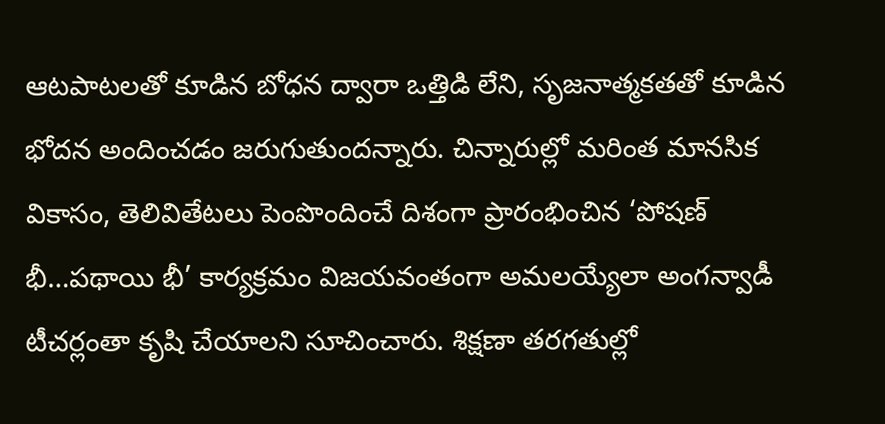ఆటపాటలతో కూడిన బోధన ద్వారా ఒత్తిడి లేని, సృజనాత్మకతతో కూడిన భోదన అందించడం జరుగుతుందన్నారు. చిన్నారుల్లో మరింత మానసిక వికాసం, తెలివితేటలు పెంపొందించే దిశంగా ప్రారంభించిన ‘పోషణ్ భీ…పథాయి భీ’ కార్యక్రమం విజయవంతంగా అమలయ్యేలా అంగన్వాడీ టీచర్లంతా కృషి చేయాలని సూచించారు. శిక్షణా తరగతుల్లో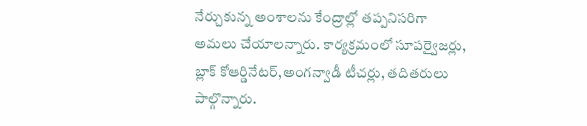నేర్చుకున్న అంశాలను కేంద్రాల్లో తప్పనిసరిగా అమలు చేయాలన్నారు. కార్యక్రమంలో సూపర్వైజర్లు, బ్లాక్ కోఆర్డినేటర్,అంగన్వాడీ టీచర్లు, తదితరులు పాల్గొన్నారు.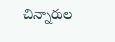చిన్నారుల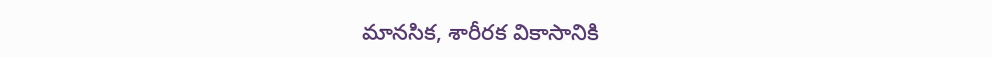మానసిక, శారీరక వికాసానికి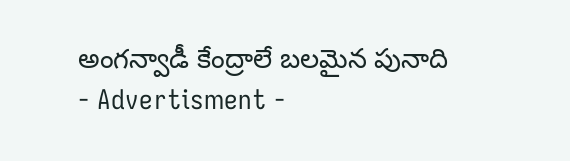అంగన్వాడీ కేంద్రాలే బలమైన పునాది
- Advertisment -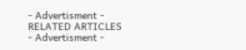- Advertisment -
RELATED ARTICLES
- Advertisment -